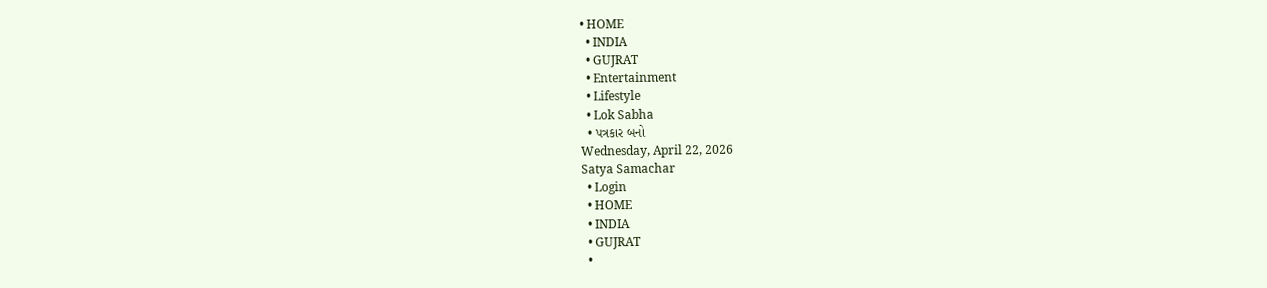• HOME
  • INDIA
  • GUJRAT
  • Entertainment
  • Lifestyle
  • Lok Sabha
  • પત્રકાર બનો
Wednesday, April 22, 2026
Satya Samachar
  • Login
  • HOME
  • INDIA
  • GUJRAT
  •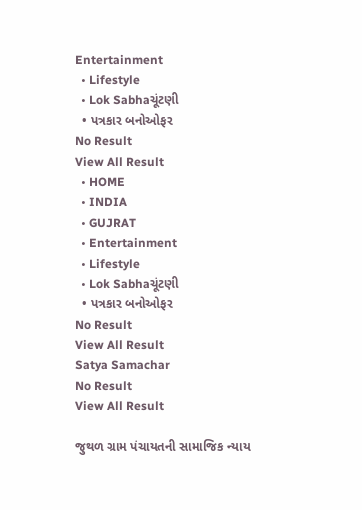Entertainment
  • Lifestyle
  • Lok Sabhaચૂંટણી
  • પત્રકાર બનોઓફર
No Result
View All Result
  • HOME
  • INDIA
  • GUJRAT
  • Entertainment
  • Lifestyle
  • Lok Sabhaચૂંટણી
  • પત્રકાર બનોઓફર
No Result
View All Result
Satya Samachar
No Result
View All Result

જુથળ ગ્રામ પંચાયતની સામાજિક ન્યાય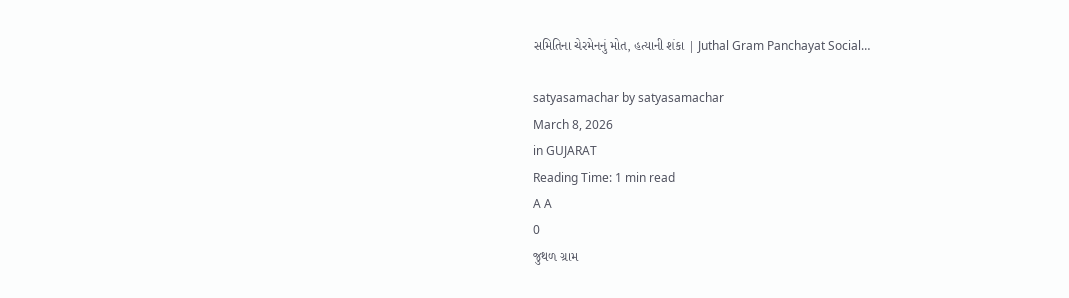સમિતિના ચેરમેનનું મોત, હત્યાની શંકા | Juthal Gram Panchayat Social…

satyasamachar by satyasamachar
March 8, 2026
in GUJARAT
Reading Time: 1 min read
A A
0
જુથળ ગ્રામ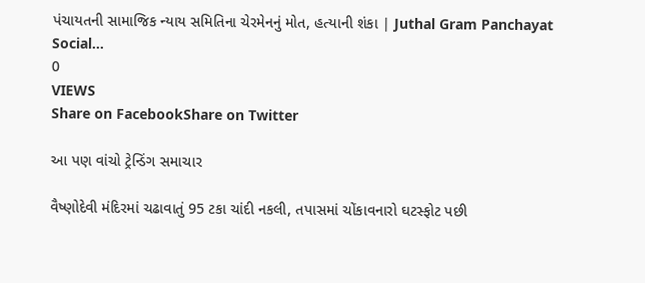પંચાયતની સામાજિક ન્યાય સમિતિના ચેરમેનનું મોત, હત્યાની શંકા | Juthal Gram Panchayat Social…
0
VIEWS
Share on FacebookShare on Twitter

આ પણ વાંચો ટ્રેન્ડિંગ સમાચાર

વૈષ્ણોદેવી મંદિરમાં ચઢાવાતું 95 ટકા ચાંદી નકલી, તપાસમાં ચોંકાવનારો ઘટસ્ફોટ પછી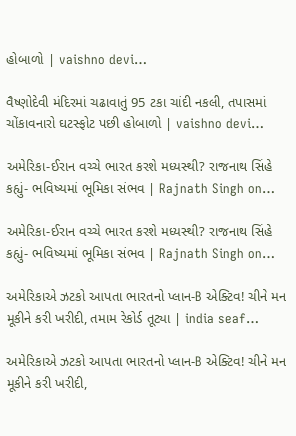હોબાળો | vaishno devi…

વૈષ્ણોદેવી મંદિરમાં ચઢાવાતું 95 ટકા ચાંદી નકલી, તપાસમાં ચોંકાવનારો ઘટસ્ફોટ પછી હોબાળો | vaishno devi…

અમેરિકા-ઈરાન વચ્ચે ભારત કરશે મધ્યસ્થી? રાજનાથ સિંહે કહ્યું- ભવિષ્યમાં ભૂમિકા સંભવ | Rajnath Singh on…

અમેરિકા-ઈરાન વચ્ચે ભારત કરશે મધ્યસ્થી? રાજનાથ સિંહે કહ્યું- ભવિષ્યમાં ભૂમિકા સંભવ | Rajnath Singh on…

અમેરિકાએ ઝટકો આપતા ભારતનો પ્લાન-B એક્ટિવ! ચીને મન મૂકીને કરી ખરીદી, તમામ રેકોર્ડ તૂટ્યા | india seaf…

અમેરિકાએ ઝટકો આપતા ભારતનો પ્લાન-B એક્ટિવ! ચીને મન મૂકીને કરી ખરીદી,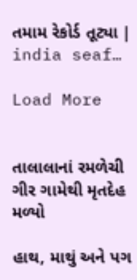તમામ રેકોર્ડ તૂટ્યા | india seaf…

Load More


તાલાલાનાં રમળેચી ગીર ગામેથી મૃતદેહ મળ્યો

હાથ, માથું અને પગ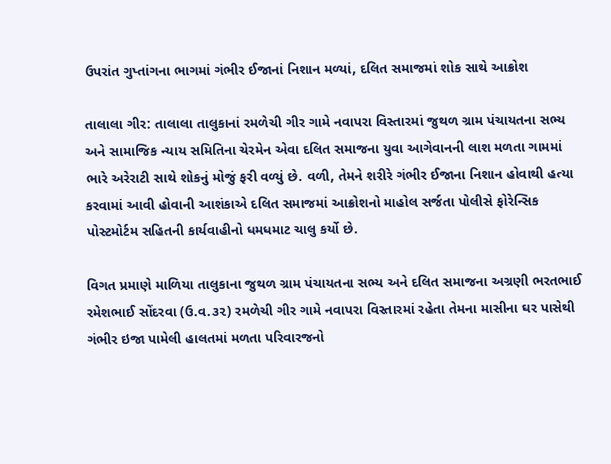ઉપરાંત ગુપ્તાંગના ભાગમાં ગંભીર ઈજાનાં નિશાન મળ્યાં, દલિત સમાજમાં શોક સાથે આક્રોશ

તાલાલા ગીર: તાલાલા તાલુકાનાં રમળેચી ગીર ગામે નવાપરા વિસ્તારમાં જુથળ ગ્રામ પંચાયતના સભ્ય અને સામાજિક ન્યાય સમિતિના ચેરમેન એવા દલિત સમાજના યુવા આગેવાનની લાશ મળતા ગામમાં ભારે અરેરાટી સાથે શોકનું મોજું ફરી વળ્યું છે. વળી, તેમને શરીરે ગંભીર ઈજાના નિશાન હોવાથી હત્યા કરવામાં આવી હોવાની આશંકાએ દલિત સમાજમાં આક્રોશનો માહોલ સર્જતા પોલીસે ફોરેન્સિક પોસ્ટમોર્ટમ સહિતની કાર્યવાહીનો ધમધમાટ ચાલુ કર્યો છે.

વિગત પ્રમાણે માળિયા તાલુકાના જુથળ ગ્રામ પંચાયતના સભ્ય અને દલિત સમાજના અગ્રણી ભરતભાઈ રમેશભાઈ સોંદરવા (ઉ.વ.૩૨) રમળેચી ગીર ગામે નવાપરા વિસ્તારમાં રહેતા તેમના માસીના ઘર પાસેથી ગંભીર ઇજા પામેલી હાલતમાં મળતા પરિવારજનો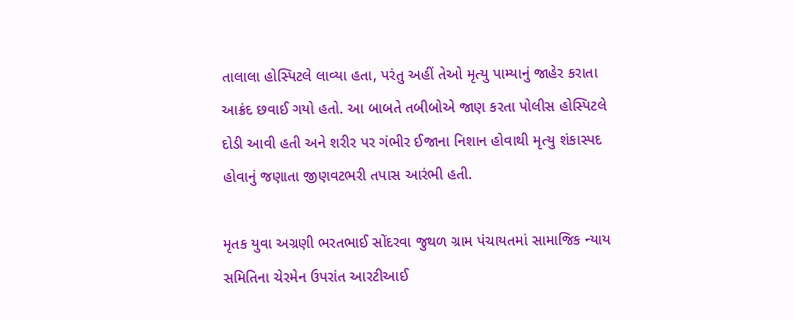તાલાલા હોસ્પિટલે લાવ્યા હતા, પરંતુ અહીં તેઓ મૃત્યુ પામ્યાનું જાહેર કરાતા આક્રંદ છવાઈ ગયો હતો. આ બાબતે તબીબોએ જાણ કરતા પોલીસ હોસ્પિટલે દોડી આવી હતી અને શરીર પર ગંભીર ઈજાના નિશાન હોવાથી મૃત્યુ શંકાસ્પદ હોવાનું જણાતા જીણવટભરી તપાસ આરંભી હતી.

મૃતક યુવા અગ્રણી ભરતભાઈ સોંદરવા જુથળ ગ્રામ પંચાયતમાં સામાજિક ન્યાય સમિતિના ચેરમેન ઉપરાંત આરટીઆઈ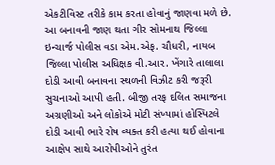એકટીવિસ્ટ તરીકે કામ કરતા હોવાનું જાણવા મળે છે. આ બનાવની જાણ થતા ગીર સોમનાથ જિલ્લા ઇન્ચાર્જ પોલીસ વડા એમ.એફ. ચૌધરી, નાયબ જિલ્લા પોલીસ અધિક્ષક વી.આર. ખેંગારે તાલાલા દોડી આવી બનાવના સ્થળની વિઝીટ કરી જરૂરી સુચનાઓ આપી હતી. બીજી તરફ દલિત સમાજના અગ્રણીઓ અને લોકોએ મોટી સંખ્યામાં હોસ્પિટલે દોડી આવી ભારે રોષ વ્યક્ત કરી હત્યા થઈ હોવાના આક્ષેપ સાથે આરોપીઓને તુરંત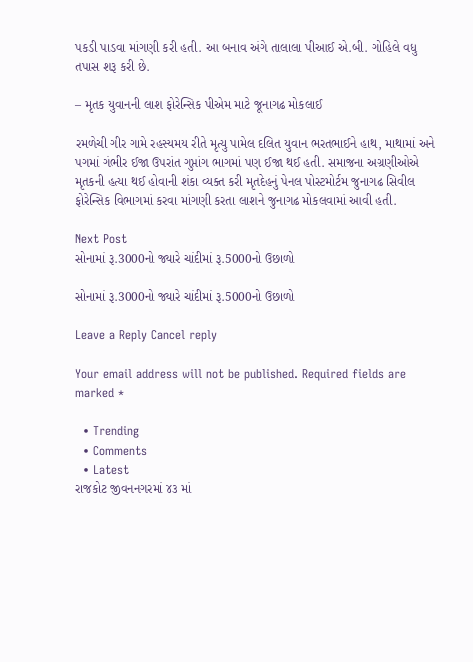પકડી પાડવા માંગણી કરી હતી. આ બનાવ અંગે તાલાલા પીઆઈ એ.બી. ગોહિલે વધુ તપાસ શરૂ કરી છે.

– મૃતક યુવાનની લાશ ફોરેન્સિક પીએમ માટે જૂનાગઢ મોકલાઈ

રમળેચી ગીર ગામે રહસ્યમય રીતે મૃત્યુ પામેલ દલિત યુવાન ભરતભાઈને હાથ, માથામાં અને પગમાં ગંભીર ઈજા ઉપરાંત ગુપ્તાંગ ભાગમાં પણ ઈજા થઈ હતી. સમાજના અગ્રણીઓએ મૃતકની હત્યા થઈ હોવાની શંકા વ્યક્ત કરી મૃતદેહનું પેનલ પોસ્ટમોર્ટમ જુનાગઢ સિવીલ ફોરેન્સિક વિભાગમાં કરવા માંગણી કરતા લાશને જુનાગઢ મોકલવામાં આવી હતી.

Next Post
સોનામાં રૂ.3000નો જ્યારે ચાંદીમાં રૂ.5000નો ઉછાળો

સોનામાં રૂ.3000નો જ્યારે ચાંદીમાં રૂ.5000નો ઉછાળો

Leave a Reply Cancel reply

Your email address will not be published. Required fields are marked *

  • Trending
  • Comments
  • Latest
રાજકોટ જીવનનગરમાં ૪૩ માં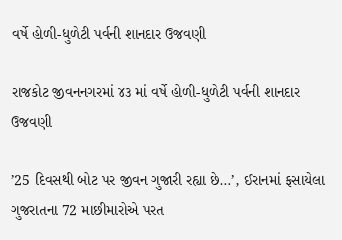વર્ષે હોળી-ધુળેટી પર્વની શાનદાર ઉજવણી

રાજકોટ જીવનનગરમાં ૪૩ માં વર્ષે હોળી-ધુળેટી પર્વની શાનદાર ઉજવણી

’25 દિવસથી બોટ પર જીવન ગુજારી રહ્યા છે…’, ઈરાનમાં ફસાયેલા ગુજરાતના 72 માછીમારોએ પરત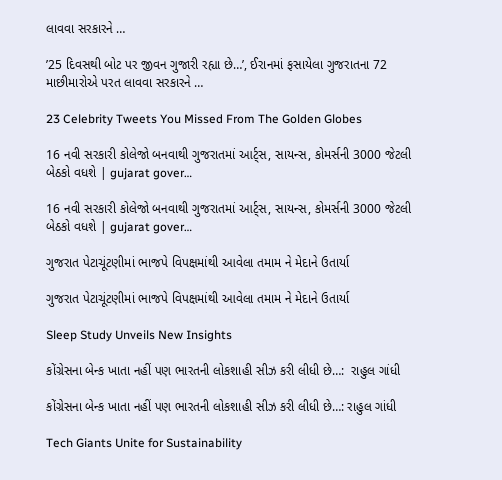લાવવા સરકારને …

’25 દિવસથી બોટ પર જીવન ગુજારી રહ્યા છે…’, ઈરાનમાં ફસાયેલા ગુજરાતના 72 માછીમારોએ પરત લાવવા સરકારને …

23 Celebrity Tweets You Missed From The Golden Globes

16 નવી સરકારી કોલેજો બનવાથી ગુજરાતમાં આર્ટ્સ, સાયન્સ, કોમર્સની 3000 જેટલી બેઠકો વધશે | gujarat gover…

16 નવી સરકારી કોલેજો બનવાથી ગુજરાતમાં આર્ટ્સ, સાયન્સ, કોમર્સની 3000 જેટલી બેઠકો વધશે | gujarat gover…

ગુજરાત પેટાચૂંટણીમાં ભાજપે વિપક્ષમાંથી આવેલા તમામ ને મેદાને ઉતાર્યા

ગુજરાત પેટાચૂંટણીમાં ભાજપે વિપક્ષમાંથી આવેલા તમામ ને મેદાને ઉતાર્યા

Sleep Study Unveils New Insights

કોંગ્રેસના બેન્ક ખાતા નહીં પણ ભારતની લોકશાહી સીઝ કરી લીધી છે…:  રાહુલ ગાંધી

કોંગ્રેસના બેન્ક ખાતા નહીં પણ ભારતની લોકશાહી સીઝ કરી લીધી છે…: રાહુલ ગાંધી

Tech Giants Unite for Sustainability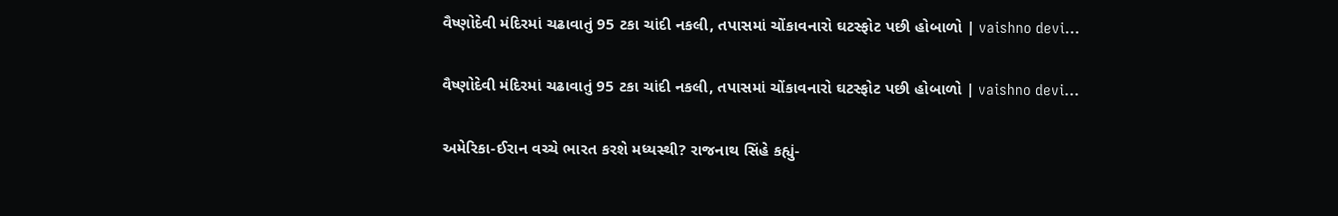વૈષ્ણોદેવી મંદિરમાં ચઢાવાતું 95 ટકા ચાંદી નકલી, તપાસમાં ચોંકાવનારો ઘટસ્ફોટ પછી હોબાળો | vaishno devi…

વૈષ્ણોદેવી મંદિરમાં ચઢાવાતું 95 ટકા ચાંદી નકલી, તપાસમાં ચોંકાવનારો ઘટસ્ફોટ પછી હોબાળો | vaishno devi…

અમેરિકા-ઈરાન વચ્ચે ભારત કરશે મધ્યસ્થી? રાજનાથ સિંહે કહ્યું-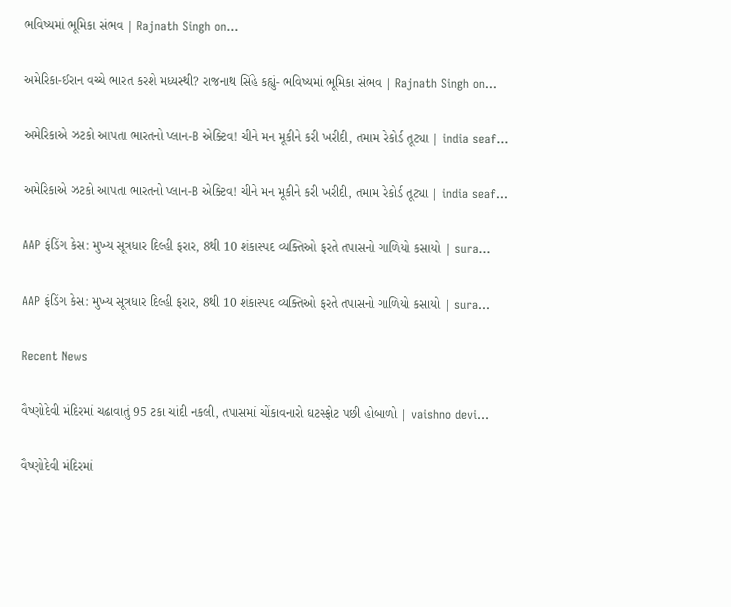ભવિષ્યમાં ભૂમિકા સંભવ | Rajnath Singh on…

અમેરિકા-ઈરાન વચ્ચે ભારત કરશે મધ્યસ્થી? રાજનાથ સિંહે કહ્યું- ભવિષ્યમાં ભૂમિકા સંભવ | Rajnath Singh on…

અમેરિકાએ ઝટકો આપતા ભારતનો પ્લાન-B એક્ટિવ! ચીને મન મૂકીને કરી ખરીદી, તમામ રેકોર્ડ તૂટ્યા | india seaf…

અમેરિકાએ ઝટકો આપતા ભારતનો પ્લાન-B એક્ટિવ! ચીને મન મૂકીને કરી ખરીદી, તમામ રેકોર્ડ તૂટ્યા | india seaf…

AAP ફંડિંગ કેસ: મુખ્ય સૂત્રધાર દિલ્હી ફરાર, 8થી 10 શંકાસ્પદ વ્યક્તિઓ ફરતે તપાસનો ગાળિયો કસાયો | sura…

AAP ફંડિંગ કેસ: મુખ્ય સૂત્રધાર દિલ્હી ફરાર, 8થી 10 શંકાસ્પદ વ્યક્તિઓ ફરતે તપાસનો ગાળિયો કસાયો | sura…

Recent News

વૈષ્ણોદેવી મંદિરમાં ચઢાવાતું 95 ટકા ચાંદી નકલી, તપાસમાં ચોંકાવનારો ઘટસ્ફોટ પછી હોબાળો | vaishno devi…

વૈષ્ણોદેવી મંદિરમાં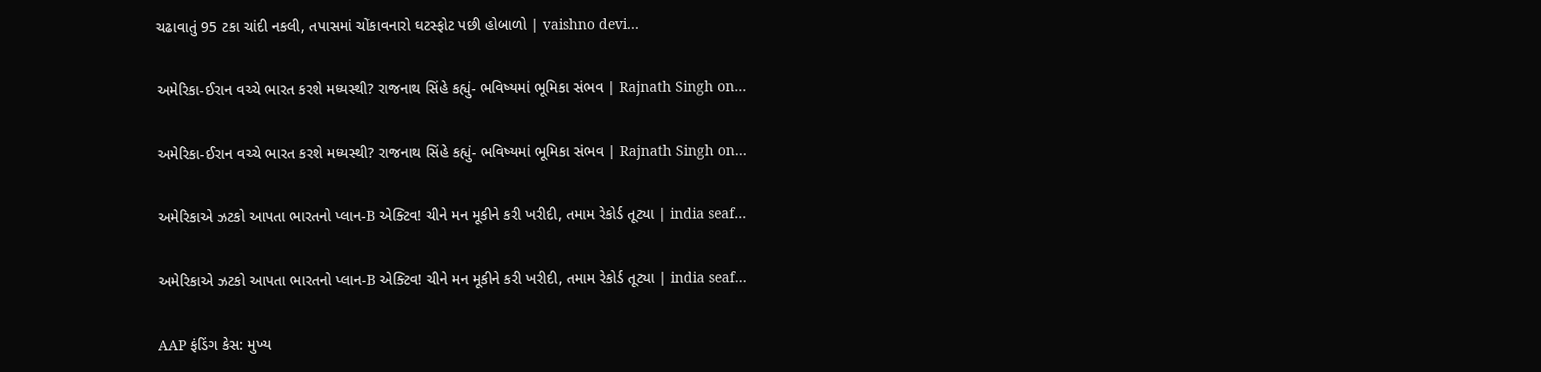ચઢાવાતું 95 ટકા ચાંદી નકલી, તપાસમાં ચોંકાવનારો ઘટસ્ફોટ પછી હોબાળો | vaishno devi…

અમેરિકા-ઈરાન વચ્ચે ભારત કરશે મધ્યસ્થી? રાજનાથ સિંહે કહ્યું- ભવિષ્યમાં ભૂમિકા સંભવ | Rajnath Singh on…

અમેરિકા-ઈરાન વચ્ચે ભારત કરશે મધ્યસ્થી? રાજનાથ સિંહે કહ્યું- ભવિષ્યમાં ભૂમિકા સંભવ | Rajnath Singh on…

અમેરિકાએ ઝટકો આપતા ભારતનો પ્લાન-B એક્ટિવ! ચીને મન મૂકીને કરી ખરીદી, તમામ રેકોર્ડ તૂટ્યા | india seaf…

અમેરિકાએ ઝટકો આપતા ભારતનો પ્લાન-B એક્ટિવ! ચીને મન મૂકીને કરી ખરીદી, તમામ રેકોર્ડ તૂટ્યા | india seaf…

AAP ફંડિંગ કેસ: મુખ્ય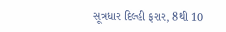સૂત્રધાર દિલ્હી ફરાર, 8થી 10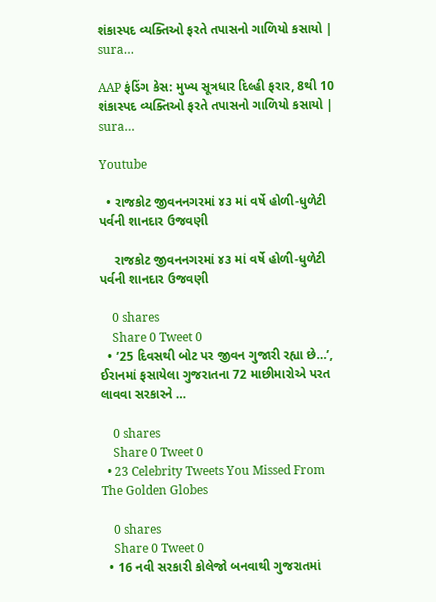શંકાસ્પદ વ્યક્તિઓ ફરતે તપાસનો ગાળિયો કસાયો | sura…

AAP ફંડિંગ કેસ: મુખ્ય સૂત્રધાર દિલ્હી ફરાર, 8થી 10 શંકાસ્પદ વ્યક્તિઓ ફરતે તપાસનો ગાળિયો કસાયો | sura…

Youtube

  • રાજકોટ જીવનનગરમાં ૪૩ માં વર્ષે હોળી-ધુળેટી પર્વની શાનદાર ઉજવણી

    રાજકોટ જીવનનગરમાં ૪૩ માં વર્ષે હોળી-ધુળેટી પર્વની શાનદાર ઉજવણી

    0 shares
    Share 0 Tweet 0
  • ’25 દિવસથી બોટ પર જીવન ગુજારી રહ્યા છે…’, ઈરાનમાં ફસાયેલા ગુજરાતના 72 માછીમારોએ પરત લાવવા સરકારને …

    0 shares
    Share 0 Tweet 0
  • 23 Celebrity Tweets You Missed From The Golden Globes

    0 shares
    Share 0 Tweet 0
  • 16 નવી સરકારી કોલેજો બનવાથી ગુજરાતમાં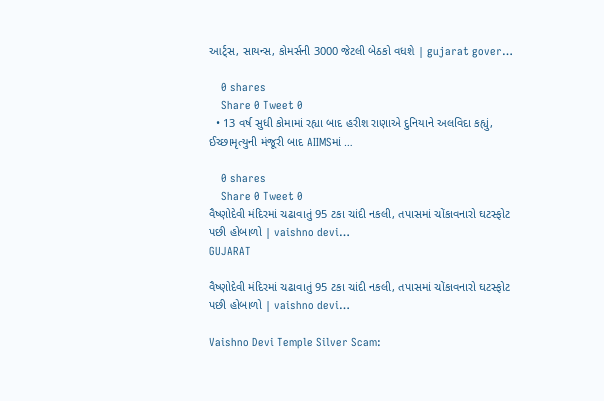આર્ટ્સ, સાયન્સ, કોમર્સની 3000 જેટલી બેઠકો વધશે | gujarat gover…

    0 shares
    Share 0 Tweet 0
  • 13 વર્ષ સુધી કોમામાં રહ્યા બાદ હરીશ રાણાએ દુનિયાને અલવિદા કહ્યું, ઈચ્છામૃત્યુની મંજૂરી બાદ AIIMSમાં …

    0 shares
    Share 0 Tweet 0
વૈષ્ણોદેવી મંદિરમાં ચઢાવાતું 95 ટકા ચાંદી નકલી, તપાસમાં ચોંકાવનારો ઘટસ્ફોટ પછી હોબાળો | vaishno devi…
GUJARAT

વૈષ્ણોદેવી મંદિરમાં ચઢાવાતું 95 ટકા ચાંદી નકલી, તપાસમાં ચોંકાવનારો ઘટસ્ફોટ પછી હોબાળો | vaishno devi…

Vaishno Devi Temple Silver Scam: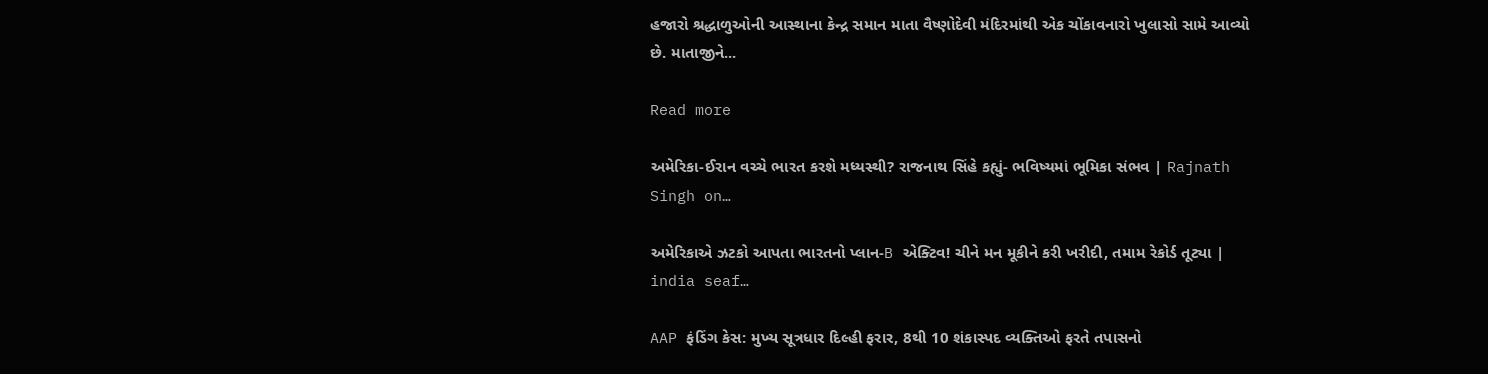હજારો શ્રદ્ધાળુઓની આસ્થાના કેન્દ્ર સમાન માતા વૈષ્ણોદેવી મંદિરમાંથી એક ચોંકાવનારો ખુલાસો સામે આવ્યો છે. માતાજીને...

Read more

અમેરિકા-ઈરાન વચ્ચે ભારત કરશે મધ્યસ્થી? રાજનાથ સિંહે કહ્યું- ભવિષ્યમાં ભૂમિકા સંભવ | Rajnath Singh on…

અમેરિકાએ ઝટકો આપતા ભારતનો પ્લાન-B એક્ટિવ! ચીને મન મૂકીને કરી ખરીદી, તમામ રેકોર્ડ તૂટ્યા | india seaf…

AAP ફંડિંગ કેસ: મુખ્ય સૂત્રધાર દિલ્હી ફરાર, 8થી 10 શંકાસ્પદ વ્યક્તિઓ ફરતે તપાસનો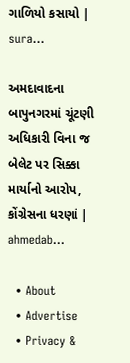ગાળિયો કસાયો | sura…

અમદાવાદના બાપુનગરમાં ચૂંટણી અધિકારી વિના જ બેલેટ પર સિક્કા માર્યાનો આરોપ, કોંગ્રેસના ધરણાં | ahmedab…

  • About
  • Advertise
  • Privacy &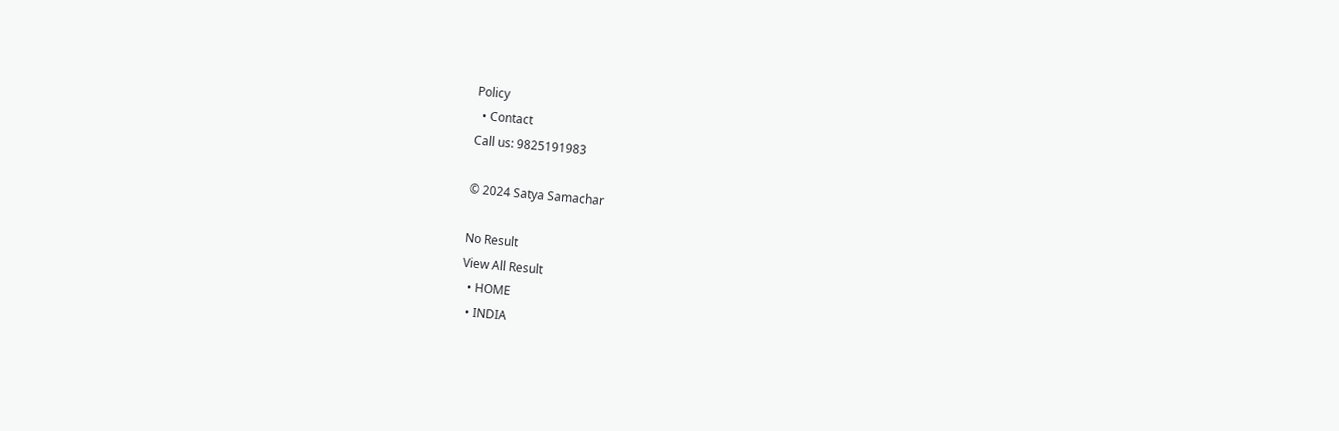Policy
  • Contact
Call us: 9825191983

© 2024 Satya Samachar

No Result
View All Result
  • HOME
  • INDIA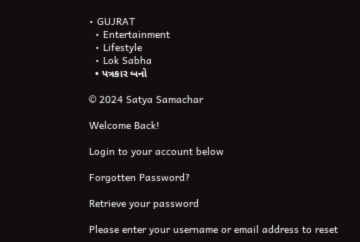• GUJRAT
  • Entertainment
  • Lifestyle
  • Lok Sabha
  • પત્રકાર બનો

© 2024 Satya Samachar

Welcome Back!

Login to your account below

Forgotten Password?

Retrieve your password

Please enter your username or email address to reset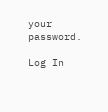your password.

Log In